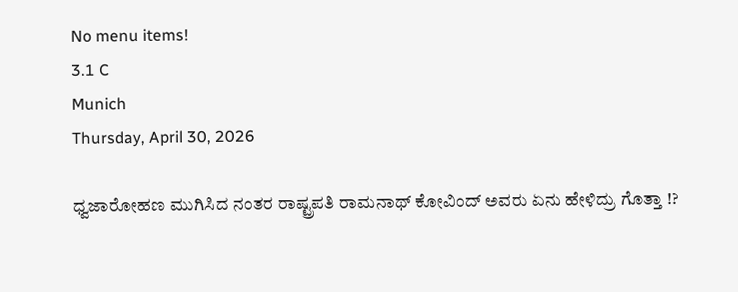No menu items!
3.1 C
Munich
Thursday, April 30, 2026

ಧ್ವಜಾರೋಹಣ ಮುಗಿಸಿದ ನಂತರ ರಾಷ್ಟ್ರಪತಿ ರಾಮನಾಥ್ ಕೋವಿಂದ್ ಅವರು ಏನು ಹೇಳಿದ್ರು ಗೊತ್ತಾ !?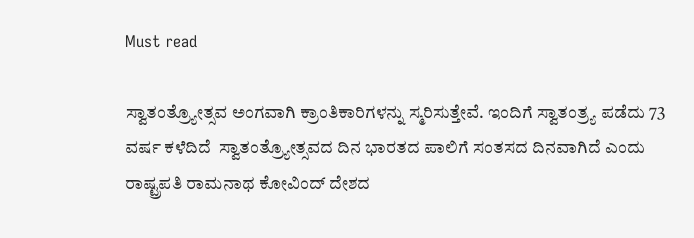Must read

ಸ್ವಾತಂತ್ರ್ಯೋತ್ಸವ ಅಂಗವಾಗಿ ಕ್ರಾಂತಿಕಾರಿಗಳನ್ನು ಸ್ಮರಿಸುತ್ತೇವೆ. ಇಂದಿಗೆ ಸ್ವಾತಂತ್ರ್ಯ ಪಡೆದು 73 ವರ್ಷ ಕಳೆದಿದೆ  ಸ್ವಾತಂತ್ರ್ಯೋತ್ಸವದ ದಿನ ಭಾರತದ ಪಾಲಿಗೆ ಸಂತಸದ ದಿನವಾಗಿದೆ ಎಂದು ರಾಷ್ಟ್ರಪತಿ ರಾಮನಾಥ ಕೋವಿಂದ್ ದೇಶದ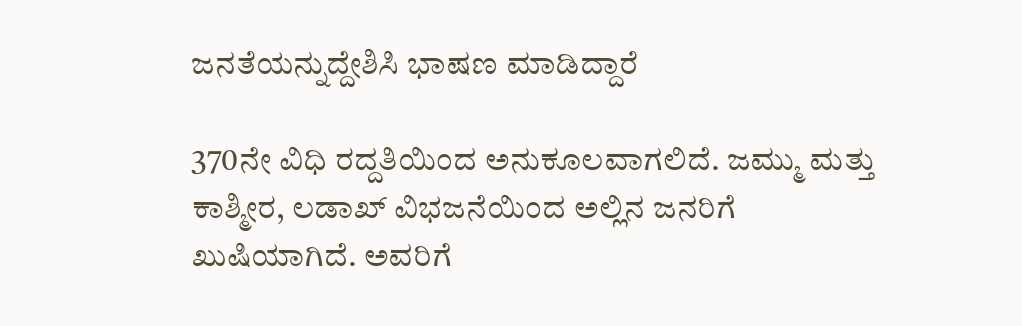ಜನತೆಯನ್ನುದ್ದೇಶಿಸಿ ಭಾಷಣ ಮಾಡಿದ್ದಾರೆ

370ನೇ ವಿಧಿ ರದ್ದತಿಯಿಂದ ಅನುಕೂಲವಾಗಲಿದೆ. ಜಮ್ಮು ಮತ್ತು ಕಾಶ್ಮೀರ, ಲಡಾಖ್ ವಿಭಜನೆಯಿಂದ ಅಲ್ಲಿನ ಜನರಿಗೆ ಖುಷಿಯಾಗಿದೆ. ಅವರಿಗೆ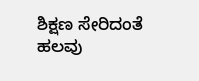ಶಿಕ್ಷಣ ಸೇರಿದಂತೆ ಹಲವು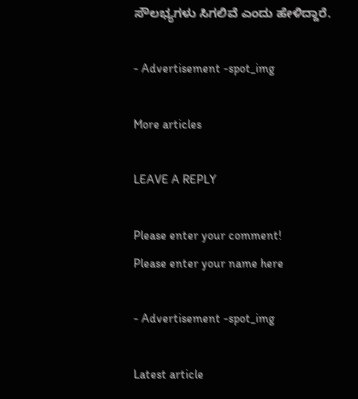ಸೌಲಭ್ಯಗಳು ಸಿಗಲಿವೆ ಎಂದು ಹೇಳಿದ್ದಾರೆ.

- Advertisement -spot_img

More articles

LEAVE A REPLY

Please enter your comment!
Please enter your name here

- Advertisement -spot_img

Latest article